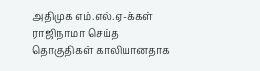அதிமுக எம்.எல்.ஏ-க்கள் ராஜிநாமா செய்த தொகுதிகள் காலியானதாக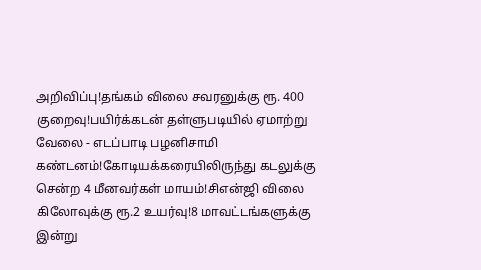அறிவிப்பு!தங்கம் விலை சவரனுக்கு ரூ. 400 குறைவு!பயிர்க்கடன் தள்ளுபடியில் ஏமாற்று வேலை - எடப்பாடி பழனிசாமி கண்டனம்!கோடியக்கரையிலிருந்து கடலுக்கு சென்ற 4 மீனவர்கள் மாயம்!சிஎன்ஜி விலை கிலோவுக்கு ரூ.2 உயர்வு!8 மாவட்டங்களுக்கு இன்று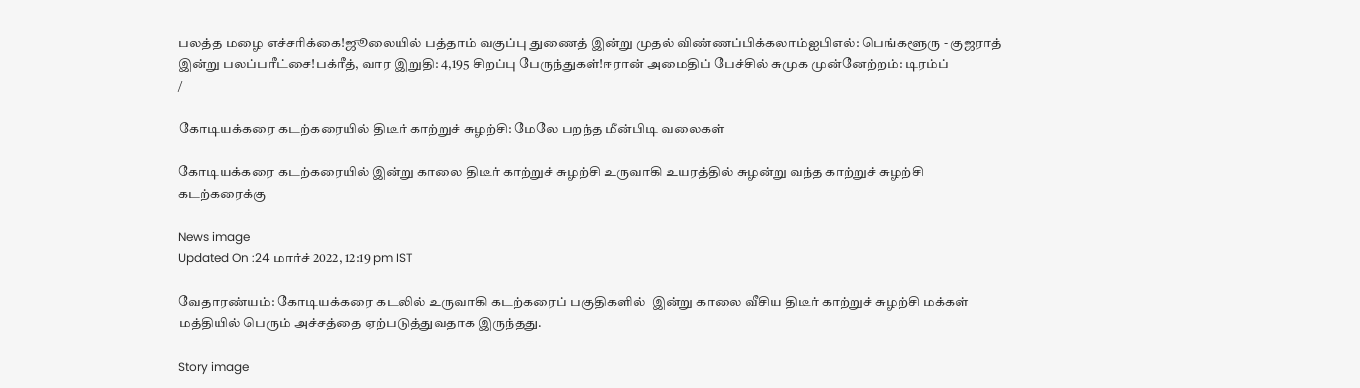பலத்த மழை எச்சரிக்கை!ஜூலையில் பத்தாம் வகுப்பு துணைத் இன்று முதல் விண்ணப்பிக்கலாம்ஐபிஎல்: பெங்களூரு - குஜராத் இன்று பலப்பரீட்சை!பக்ரீத், வார இறுதி: 4,195 சிறப்பு பேருந்துகள்!ஈரான் அமைதிப் பேச்சில் சுமுக முன்னேற்றம்: டிரம்ப்
/

கோடியக்கரை கடற்கரையில் திடீர் காற்றுச் சுழற்சி: மேலே பறந்த மீன்பிடி வலைகள்

கோடியக்கரை கடற்கரையில் இன்று காலை திடீர் காற்றுச் சுழற்சி உருவாகி உயரத்தில் சுழன்று வந்த காற்றுச் சுழற்சி கடற்கரைக்கு

News image
Updated On :24 மார்ச் 2022, 12:19 pm IST

வேதாரண்யம்: கோடியக்கரை கடலில் உருவாகி கடற்கரைப் பகுதிகளில்  இன்று காலை வீசிய திடீர் காற்றுச் சுழற்சி மக்கள் மத்தியில் பெரும் அச்சத்தை ஏற்படுத்துவதாக இருந்தது.

Story image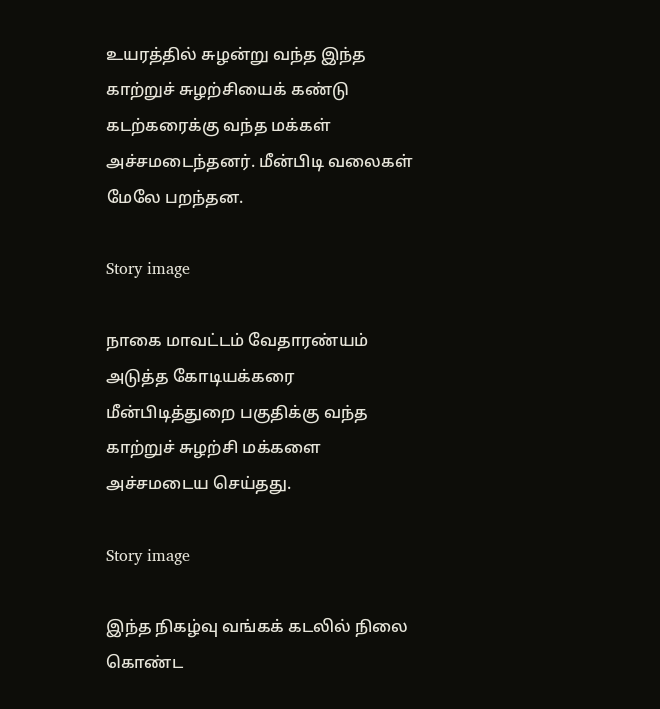உயரத்தில் சுழன்று வந்த இந்த காற்றுச் சுழற்சியைக் கண்டு கடற்கரைக்கு வந்த மக்கள் அச்சமடைந்தனர். மீன்பிடி வலைகள் மேலே பறந்தன.

Story image

நாகை மாவட்டம் வேதாரண்யம் அடுத்த கோடியக்கரை மீன்பிடித்துறை பகுதிக்கு வந்த காற்றுச் சுழற்சி மக்களை அச்சமடைய செய்தது.

Story image

இந்த நிகழ்வு வங்கக் கடலில் நிலை கொண்ட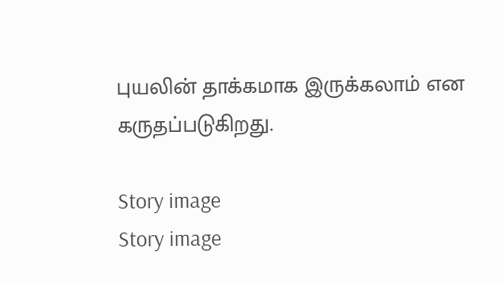புயலின் தாக்கமாக இருக்கலாம் என கருதப்படுகிறது.

Story image
Story image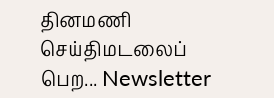தினமணி செய்திமடலைப் பெற... Newsletter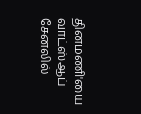தினமணி'யை வாட்ஸ்ஆப் சேனலில்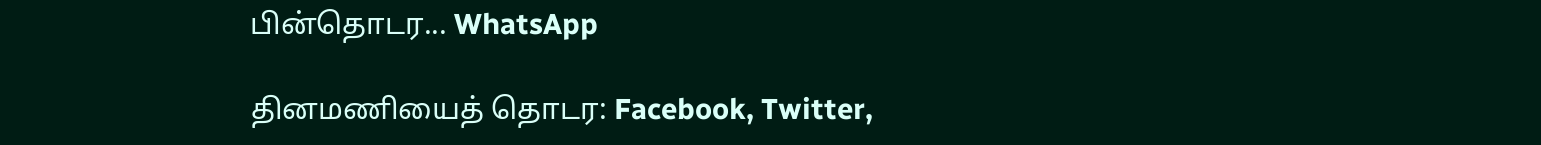பின்தொடர... WhatsApp

தினமணியைத் தொடர: Facebook, Twitter,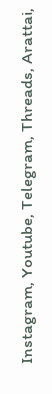Instagram, Youtube, Telegram, Threads, Arattai,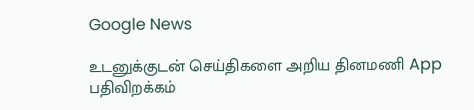Google News

உடனுக்குடன் செய்திகளை அறிய தினமணி App பதிவிறக்கம்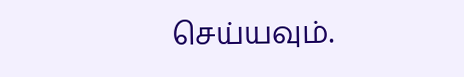செய்யவும்.